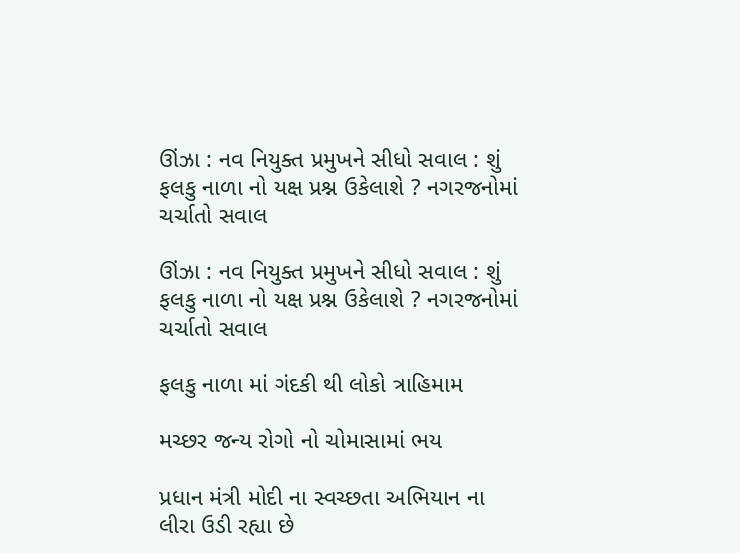ઊંઝા : નવ નિયુક્ત પ્રમુખને સીધો સવાલ : શું ફલકુ નાળા નો યક્ષ પ્રશ્ન ઉકેલાશે ? નગરજનોમાં ચર્ચાતો સવાલ

ઊંઝા : નવ નિયુક્ત પ્રમુખને સીધો સવાલ : શું ફલકુ નાળા નો યક્ષ પ્રશ્ન ઉકેલાશે ? નગરજનોમાં ચર્ચાતો સવાલ

ફલકુ નાળા માં ગંદકી થી લોકો ત્રાહિમામ

મચ્છર જન્ય રોગો નો ચોમાસામાં ભય

પ્રધાન મંત્રી મોદી ના સ્વચ્છતા અભિયાન ના લીરા ઉડી રહ્યા છે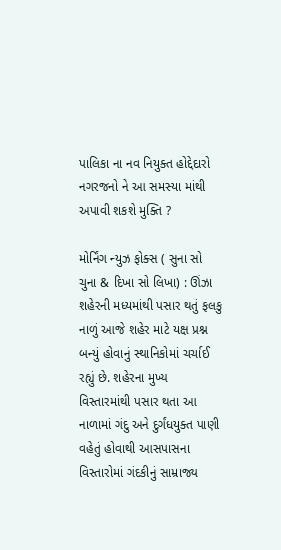પાલિકા ના નવ નિયુક્ત હોદ્દેદારો નગરજનો ને આ સમસ્યા માંથી અપાવી શકશે મુક્તિ ?

મોર્નિંગ ન્યુઝ ફોક્સ ( સુના સો ચુના & દિખા સો લિખા) : ઊંઝા શહેરની મધ્યમાંથી પસાર થતું ફલકુ નાળું આજે શહેર માટે યક્ષ પ્રશ્ન બન્યું હોવાનું સ્થાનિકોમાં ચર્ચાઈ રહ્યું છે. શહેરના મુખ્ય વિસ્તારમાંથી પસાર થતા આ નાળામાં ગંદુ અને દુર્ગંધયુક્ત પાણી વહેતું હોવાથી આસપાસના વિસ્તારોમાં ગંદકીનું સામ્રાજ્ય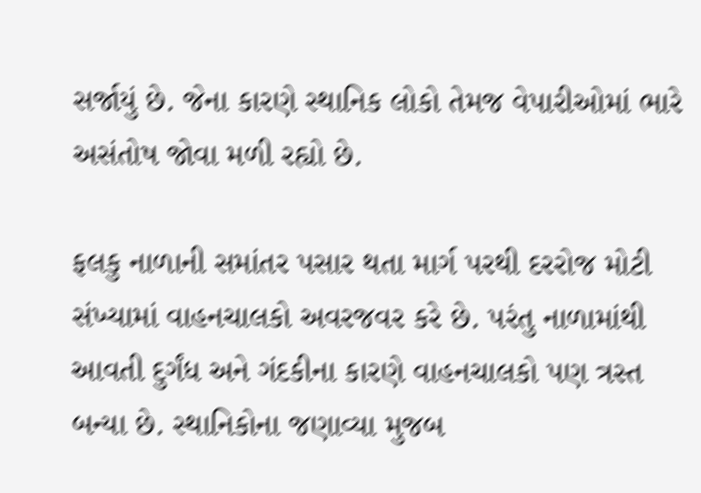સર્જાયું છે. જેના કારણે સ્થાનિક લોકો તેમજ વેપારીઓમાં ભારે અસંતોષ જોવા મળી રહ્યો છે.

ફલકુ નાળાની સમાંતર પસાર થતા માર્ગ પરથી દરરોજ મોટી સંખ્યામાં વાહનચાલકો અવરજવર કરે છે. પરંતુ નાળામાંથી આવતી દુર્ગંધ અને ગંદકીના કારણે વાહનચાલકો પણ ત્રસ્ત બન્યા છે. સ્થાનિકોના જણાવ્યા મુજબ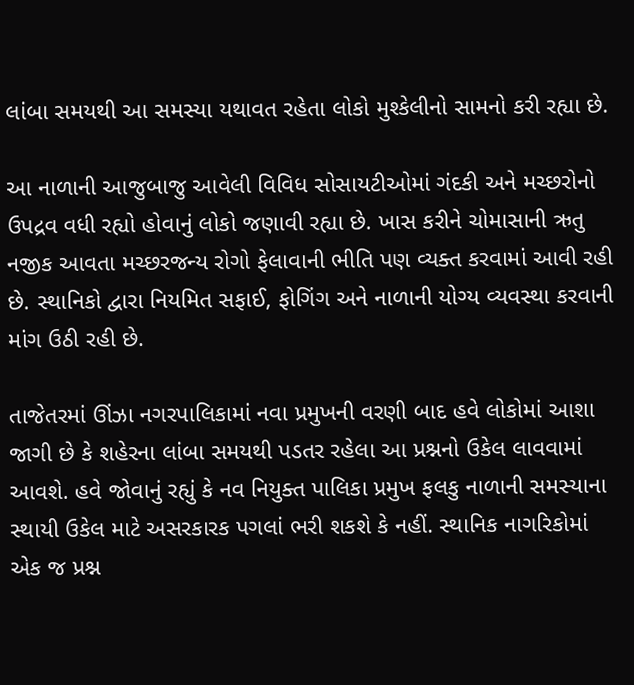લાંબા સમયથી આ સમસ્યા યથાવત રહેતા લોકો મુશ્કેલીનો સામનો કરી રહ્યા છે.

આ નાળાની આજુબાજુ આવેલી વિવિધ સોસાયટીઓમાં ગંદકી અને મચ્છરોનો ઉપદ્રવ વધી રહ્યો હોવાનું લોકો જણાવી રહ્યા છે. ખાસ કરીને ચોમાસાની ઋતુ નજીક આવતા મચ્છરજન્ય રોગો ફેલાવાની ભીતિ પણ વ્યક્ત કરવામાં આવી રહી છે. સ્થાનિકો દ્વારા નિયમિત સફાઈ, ફોગિંગ અને નાળાની યોગ્ય વ્યવસ્થા કરવાની માંગ ઉઠી રહી છે.

તાજેતરમાં ઊંઝા નગરપાલિકામાં નવા પ્રમુખની વરણી બાદ હવે લોકોમાં આશા જાગી છે કે શહેરના લાંબા સમયથી પડતર રહેલા આ પ્રશ્નનો ઉકેલ લાવવામાં આવશે. હવે જોવાનું રહ્યું કે નવ નિયુક્ત પાલિકા પ્રમુખ ફલકુ નાળાની સમસ્યાના સ્થાયી ઉકેલ માટે અસરકારક પગલાં ભરી શકશે કે નહીં. સ્થાનિક નાગરિકોમાં એક જ પ્રશ્ન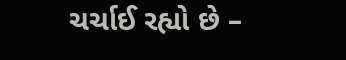ચર્ચાઈ રહ્યો છે –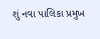શું નવા પાલિકા પ્રમુખ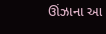ઊંઝાના આ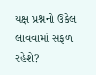યક્ષ પ્રશ્નનો ઉકેલ લાવવામાં સફળ રહેશે?